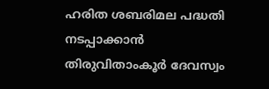ഹരിത ശബരിമല പദ്ധതി നടപ്പാക്കാന്‍ തിരുവിതാംകൂര്‍ ദേവസ്വം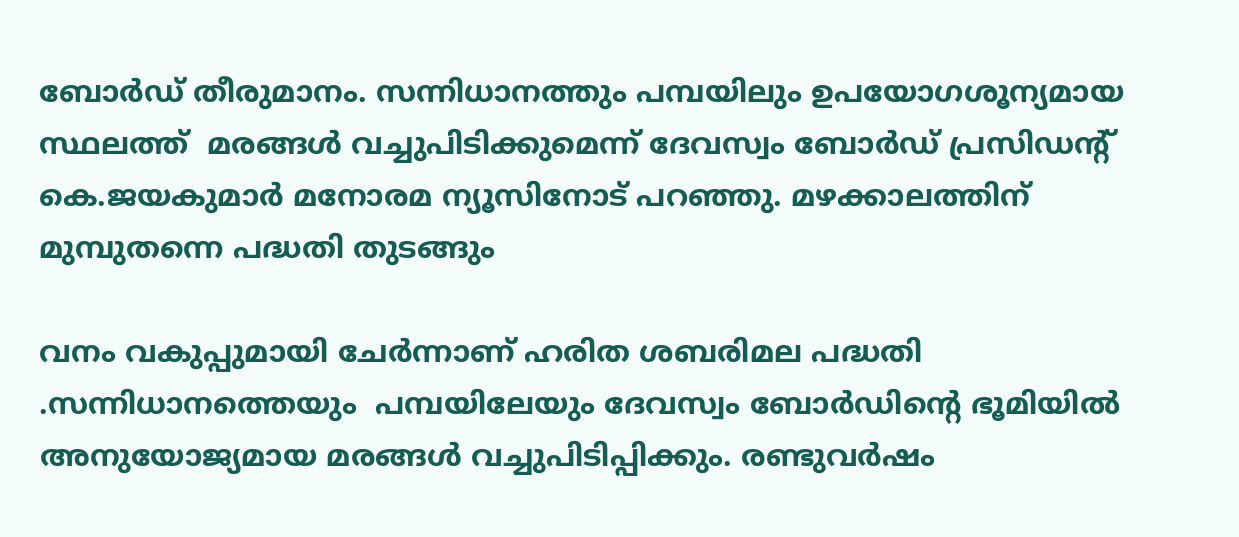ബോര്‍ഡ് തീരുമാനം. സന്നിധാനത്തും പമ്പയിലും ഉപയോഗശൂന്യമായ സ്ഥലത്ത്  മരങ്ങള്‍ വച്ചുപിടിക്കുമെന്ന് ദേവസ്വം ബോര്‍ഡ് പ്രസിഡന്‍റ് കെ.ജയകുമാര്‍ മനോരമ ന്യൂസിനോട് പറഞ്ഞു. മഴക്കാലത്തിന് മുമ്പുതന്നെ പദ്ധതി തുടങ്ങും

വനം വകുപ്പുമായി ചേർന്നാണ് ഹരിത ശബരിമല പദ്ധതി .സന്നിധാനത്തെയും  പമ്പയിലേയും ദേവസ്വം ബോർഡിന്‍റെ ഭൂമിയിൽ  അനുയോജ്യമായ മരങ്ങൾ വച്ചുപിടിപ്പിക്കും. രണ്ടുവർഷം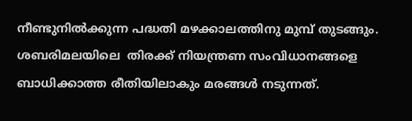നീണ്ടുനിൽക്കുന്ന പദ്ധതി മഴക്കാലത്തിനു മുമ്പ് തുടങ്ങും. ശബരിമലയിലെ  തിരക്ക് നിയന്ത്രണ സംവിധാനങ്ങളെ  ബാധിക്കാത്ത രീതിയിലാകും മരങ്ങള്‍ നടുന്നത്.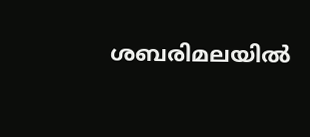ശബരിമലയില്‍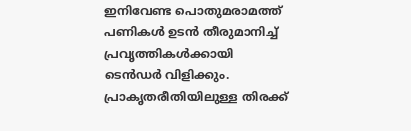ഇനിവേണ്ട പൊതുമരാമത്ത് പണികള്‍ ഉടന്‍ തീരുമാനിച്ച് പ്രവൃത്തികള്‍ക്കായി ടെന്‍ഡര്‍ വിളിക്കും. പ്രാകൃതരീതിയിലുള്ള തിരക്ക്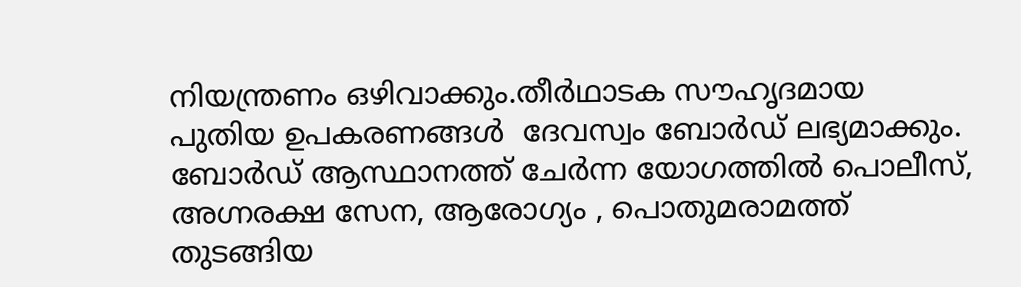നിയന്ത്രണം ഒഴിവാക്കും.തീർഥാടക സൗഹൃദമായ പുതിയ ഉപകരണങ്ങള്‍  ദേവസ്വം ബോർഡ് ലഭ്യമാക്കും. ബോര്‍ഡ് ആസ്ഥാനത്ത് ചേര്‍ന്ന യോഗത്തില്‍ പൊലീസ്, അഗ്നരക്ഷ സേന, ആരോഗ്യം , പൊതുമരാമത്ത് തുടങ്ങിയ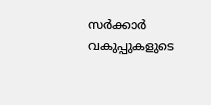സര്‍ക്കാര്‍ വകുപ്പുകളുടെ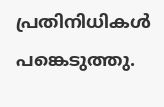പ്രതിനിധികള്‍ പങ്കെടുത്തു.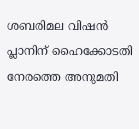ശബരിമല വിഷൻ പ്ലാനിന് ഹൈക്കോടതി നേരത്തെ അനുമതി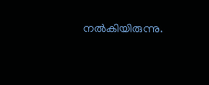നൽകിയിരുന്നു.